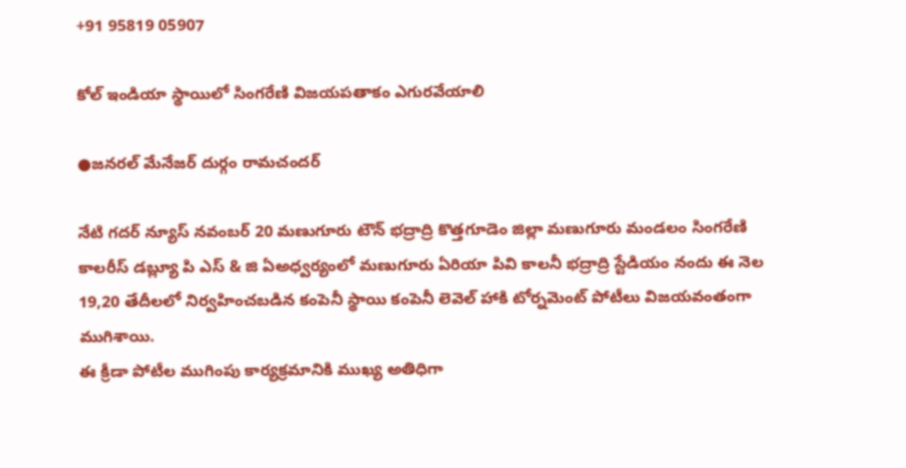+91 95819 05907

కోల్ ఇండియా స్థాయిలో సింగరేణి విజయపతాకం ఎగురవేయాలి

●జనరల్ మేనేజర్ దుర్గం రామచందర్

నేటి గదర్ న్యూస్ నవంబర్ 20 మణుగూరు టౌన్ భద్రాద్రి కొత్తగూడెం జిల్లా మణుగూరు మండలం సింగరేణి కాలరీస్ డబ్ల్యూ పి ఎస్ & జి ఏఅధ్వర్యంలో మణుగూరు ఏరియా పి‌వి కాలనీ భద్రాద్రి స్టేడియం నందు ఈ నెల 19,20 తేదీలలో నిర్వహించబడిన కంపెనీ స్థాయి కంపెనీ లెవెల్ హాకి టోర్నమెంట్ పోటీలు విజయవంతంగా ముగిశాయి.
ఈ క్రీడా పోటీల ముగింపు కార్యక్రమానికి ముఖ్య అతిధిగా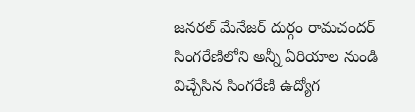జనరల్ మేనేజర్ దుర్గం రామచందర్ సింగరేణిలోని అన్నీ ఏరియాల నుండి విచ్చేసిన సింగరేణి ఉద్యోగ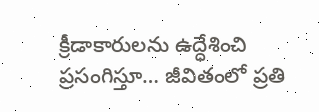క్రీడాకారులను ఉద్ధేశించి ప్రసంగిస్తూ… జీవితంలో ప్రతి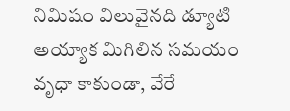నిమిషం విలువైనది డ్యూటి అయ్యాక మిగిలిన సమయం వృధా కాకుండా, వేరే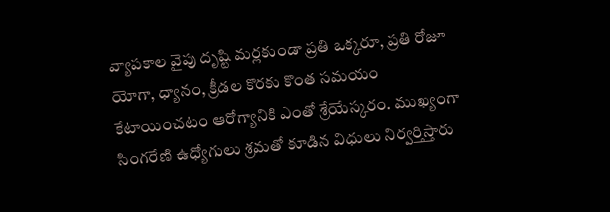వ్యాపకాల వైపు దృష్టి మర్లకుండా ప్రతి ఒక్కరూ, ప్రతి రోజూ యోగా, ధ్యానం, క్రీడల కొరకు కొంత సమయం కేటాయించటం ఆరోగ్యానికి ఎంతో శ్రేయేస్కరం. ముఖ్యంగా సింగరేణి ఉధ్యోగులు శ్రమతో కూడిన విధులు నిర్వర్తిస్తారు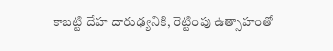కాబట్టి దేహ దారుఢ్యనికి, రెట్టింపు ఉత్సాహంతో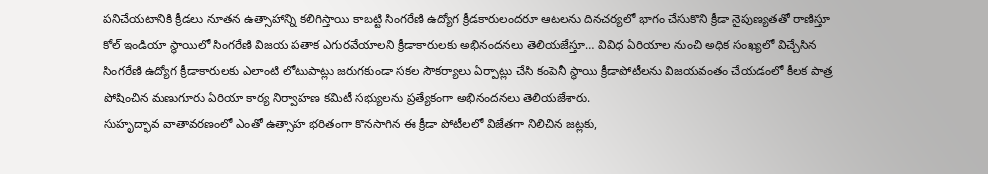పనిచేయటానికి క్రీడలు నూతన ఉత్సాహాన్ని కలిగిస్తాయి కాబట్టి సింగరేణి ఉద్యోగ క్రీడకారులందరూ ఆటలను దినచర్యలో భాగం చేసుకొని క్రీడా నైపుణ్యతతో రాణిస్తూ కోల్ ఇండియా స్థాయిలో సింగరేణి విజయ పతాక ఎగురవేయాలని క్రీడాకారులకు అభినందనలు తెలియజేస్తూ… వివిధ ఏరియాల నుంచి అధిక సంఖ్యలో విచ్చేసిన సింగరేణి ఉద్యోగ క్రీడాకారులకు ఎలాంటి లోటుపాట్లు జరుగకుండా సకల సౌకర్యాలు ఏర్పాట్లు చేసి కంపెనీ స్థాయి క్రీడాపోటీలను విజయవంతం చేయడంలో కీలక పాత్ర పోషించిన మణుగూరు ఏరియా కార్య నిర్వాహణ కమిటీ సభ్యులను ప్రత్యేకంగా అభినందనలు తెలియజేశారు.
సుహృద్భావ వాతావరణంలో ఎంతో ఉత్సాహ భరితంగా కొనసాగిన ఈ క్రీడా పోటీలలో విజేతగా నిలిచిన జట్లకు,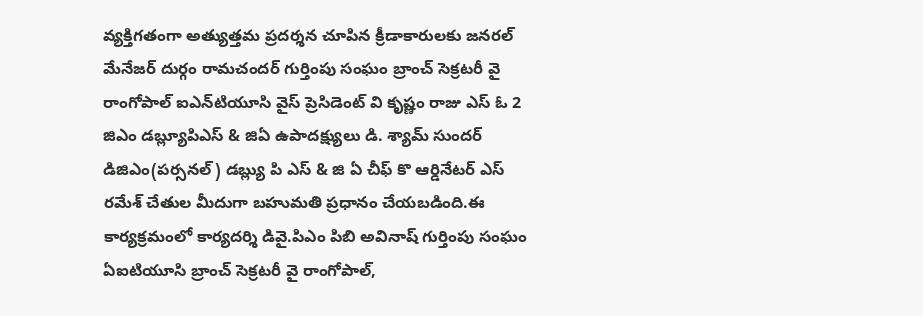వ్యక్తిగతంగా అత్యుత్తమ ప్రదర్శన చూపిన క్రీడాకారులకు జనరల్ మేనేజర్ దుర్గం రామచందర్ గుర్తింపు సంఘం బ్రాంచ్ సెక్రటరీ వై రాంగోపాల్ ఐ‌ఎన్‌టి‌యూ‌సి వైస్ ప్రెసిడెంట్ వి కృష్ణం రాజు ఎస్ ఓ 2 జిఎం డబ్ల్యూపిఎస్ & జిఏ ఉపాదక్ష్యులు డి. శ్యామ్ సుందర్ డి‌జి‌ఎం(పర్సనల్) డబ్ల్యు పి ఎస్ & జి ఏ చీఫ్ కొ ఆర్డినేటర్ ఎస్ రమేశ్ చేతుల మీదుగా బహుమతి ప్రధానం చేయబడింది.ఈ కార్యక్రమంలో కార్యదర్శి డి‌వై.పి‌ఎం పి‌బి అవినాష్ గుర్తింపు సంఘం ఏ‌ఐటి‌యూ‌సి బ్రాంచ్ సెక్రటరీ వై రాంగోపాల్,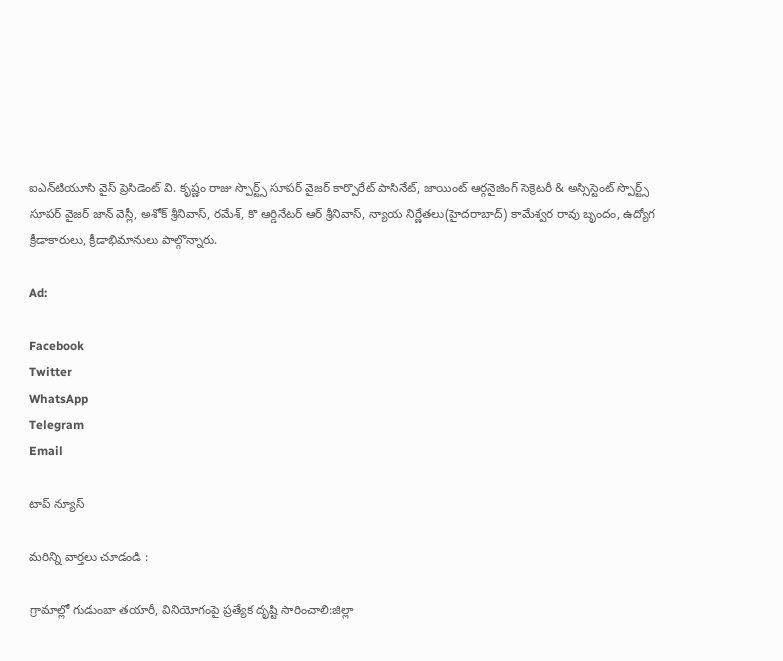ఐ‌ఎన్‌టి‌యూ‌సి వైస్ ప్రెసిడెంట్ వి. కృష్ణం రాజు స్పొర్ట్స్ సూపర్ వైజర్ కార్పొరేట్ పాసినేట్, జాయింట్ ఆర్గనైజింగ్ సెక్రెటరీ & అస్సిస్టెంట్ స్పొర్ట్స్ సూపర్ వైజర్ జాన్ వెస్లీ, అశోక్ శ్రీనివాస్, రమేశ్, కొ ఆర్డినేటర్ ఆర్ శ్రీనివాస్, న్యాయ నిర్ణేతలు(హైదరాబాద్) కామేశ్వర రావు బృందం, ఉద్యోగ క్రీడాకారులు, క్రీడాభిమానులు పాల్గొన్నారు.

Ad:

Facebook
Twitter
WhatsApp
Telegram
Email

టాప్ న్యూస్

మరిన్ని వార్తలు చూడండి :

గ్రామాల్లో గుడుంబా తయారీ, వినియోగంపై ప్రత్యేక దృష్టి సారించాలి:జిల్లా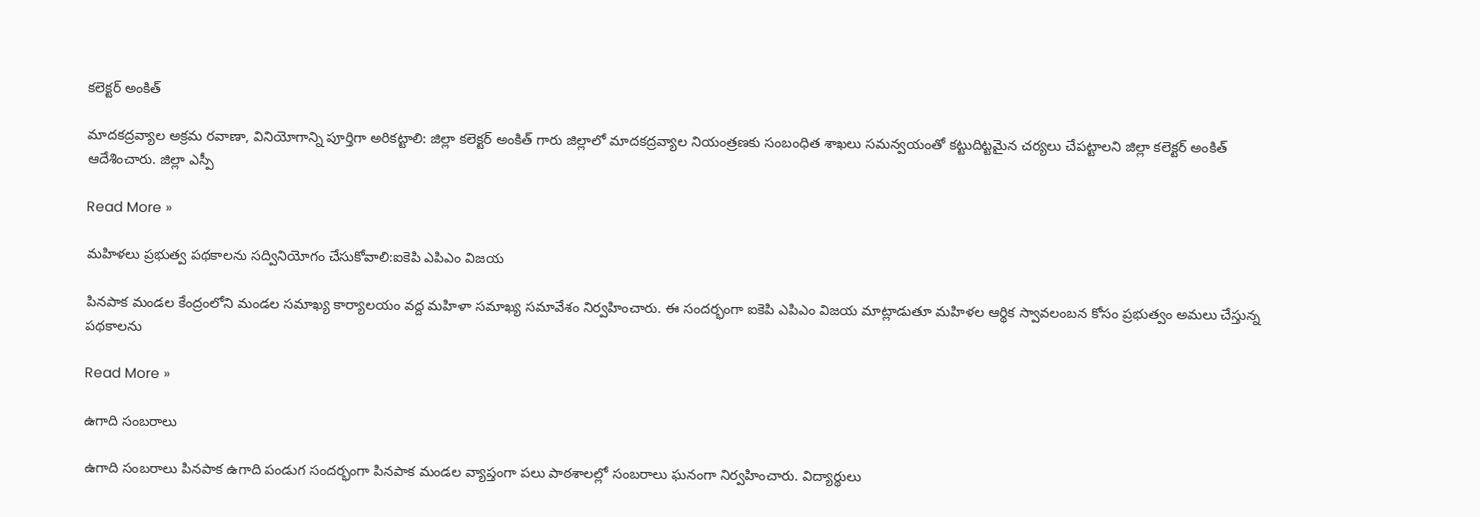కలెక్టర్ అంకిత్

మాదకద్రవ్యాల అక్రమ రవాణా, వినియోగాన్ని పూర్తిగా అరికట్టాలి: జిల్లా కలెక్టర్ అంకిత్ గారు జిల్లాలో మాదకద్రవ్యాల నియంత్రణకు సంబంధిత శాఖలు సమన్వయంతో కట్టుదిట్టమైన చర్యలు చేపట్టాలని జిల్లా కలెక్టర్ అంకిత్ ఆదేశించారు. జిల్లా ఎస్పీ

Read More »

మహిళలు ప్రభుత్వ పథకాలను సద్వినియోగం చేసుకోవాలి:ఐకెపి ఎపిఎం విజయ

పినపాక మండల కేంద్రంలోని మండల సమాఖ్య కార్యాలయం వద్ద మహిళా సమాఖ్య సమావేశం నిర్వహించారు. ఈ సందర్భంగా ఐకెపి ఎపిఎం విజయ మాట్లాడుతూ మహిళల ఆర్థిక స్వావలంబన కోసం ప్రభుత్వం అమలు చేస్తున్న పథకాలను

Read More »

ఉగాది సంబరాలు

ఉగాది సంబరాలు పినపాక ఉగాది పండుగ సందర్భంగా పినపాక మండల వ్యాప్తంగా పలు పాఠశాలల్లో సంబరాలు ఘనంగా నిర్వహించారు. విద్యార్థులు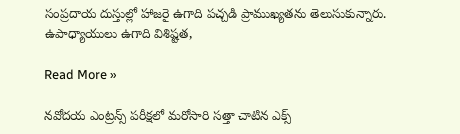సంప్రదాయ దుస్తుల్లో హాజరై ఉగాది పచ్చడి ప్రాముఖ్యతను తెలుసుకున్నారు. ఉపాధ్యాయులు ఉగాది విశిష్టత,

Read More »

నవోదయ ఎంట్రన్స్ పరీక్షలో మరోసారి సత్తా చాటిన ఎక్స్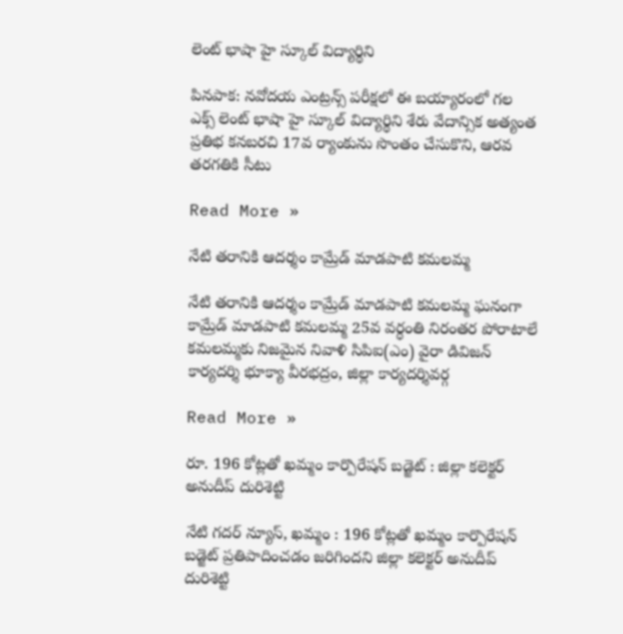లెంట్ భాషా హై స్కూల్ విద్యార్థిని

పినపాక: నవోదయ ఎంట్రన్స్ పరీక్షలో ఈ బయ్యారంలో గల ఎక్స్ లెంట్ భాషా హై స్కూల్ విద్యార్థిని శేరు వేదాన్సిక అత్యంత ప్రతిభ కనబరచి 17వ ర్యాంకును సొంతం చేసుకొని, ఆరవ తరగతికి సీటు

Read More »

నేటి తరానికి ఆదర్శం కామ్రేడ్ మాడపాటి కమలమ్మ

నేటి తరానికి ఆదర్శం కామ్రేడ్ మాడపాటి కమలమ్మ ఘనంగా కామ్రేడ్ మాడపాటి కమలమ్మ 25వ వర్ధంతి నిరంతర పోరాటాలే కమలమ్మకు నిజమైన నివాళి సిపిఐ(ఎం) వైరా డివిజన్ కార్యదర్శి భూక్యా వీరభద్రం, జిల్లా కార్యదర్శివర్గ

Read More »

రూ. 196 కోట్లతో ఖమ్మం కార్పొరేషన్ బడ్జెట్ : జిల్లా కలెక్టర్ అనుదీప్ దురిశెట్టి

నేటి గదర్ న్యూస్, ఖమ్మం : 196 కోట్లతో ఖమ్మం కార్పొరేషన్ బడ్జెట్ ప్రతిపాదించడం జరిగిందని జిల్లా కలెక్టర్ అనుదీప్ దురిశెట్టి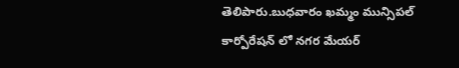తెలిపారు.బుధవారం ఖమ్మం మున్సిపల్ కార్పోరేషన్ లో నగర మేయర్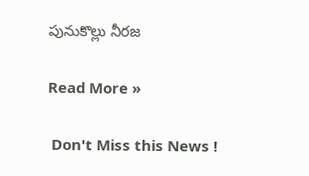పునుకొల్లు నీరజ

Read More »

 Don't Miss this News !